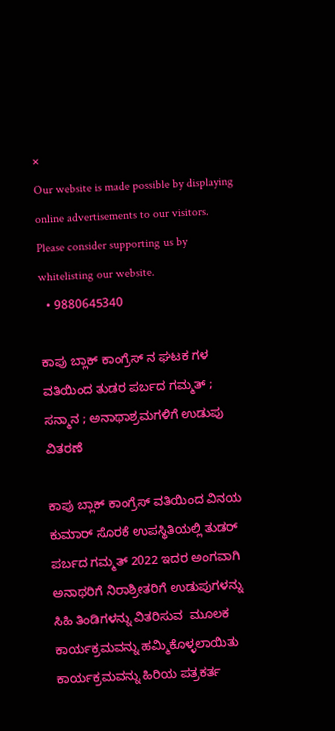×
Our website is made possible by displaying online advertisements to our visitors. Please consider supporting us by whitelisting our website.
  • 9880645340

ಕಾಪು ಬ್ಲಾಕ್ ಕಾಂಗ್ರೆಸ್ ನ ಘಟಕ ಗಳ ವತಿಯಿಂದ ತುಡರ ಪರ್ಬದ ಗಮ್ಮತ್ ; ಸನ್ಮಾನ ; ಅನಾಥಾಶ್ರಮಗಳಿಗೆ ಉಡುಪು ವಿತರಣೆ

ಕಾಪು ಬ್ಲಾಕ್ ಕಾಂಗ್ರೆಸ್ ವತಿಯಿಂದ ವಿನಯ ಕುಮಾರ್ ಸೊರಕೆ ಉಪಸ್ಥಿತಿಯಲ್ಲಿ ತುಡರ್ ಪರ್ಬದ ಗಮ್ಮತ್ 2022 ಇದರ ಅಂಗವಾಗಿ ಅನಾಥರಿಗೆ ನಿರಾಶ್ರೀತರಿಗೆ ಉಡುಪುಗಳನ್ನು ಸಿಹಿ ತಿಂಡಿಗಳನ್ನು ವಿತರಿಸುವ  ಮೂಲಕ ಕಾರ್ಯಕ್ರಮವನ್ನು ಹಮ್ಮಿಕೊಳ್ಳಲಾಯಿತು ಕಾರ್ಯಕ್ರಮವನ್ನು ಹಿರಿಯ ಪತ್ರಕರ್ತ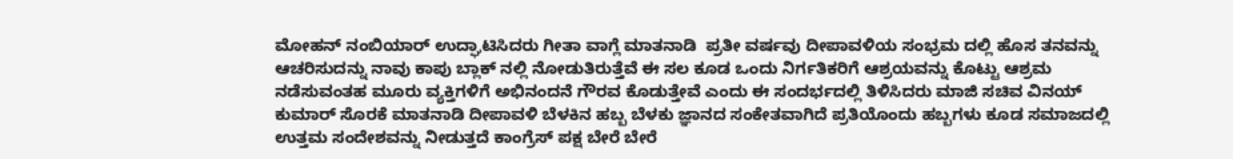ಮೋಹನ್ ನಂಬಿಯಾರ್ ಉದ್ಘಾಟಿಸಿದರು ಗೀತಾ ವಾಗ್ಲೆ ಮಾತನಾಡಿ  ಪ್ರತೀ ವರ್ಷವು ದೀಪಾವಳಿಯ ಸಂಭ್ರಮ ದಲ್ಲಿ ಹೊಸ ತನವನ್ನು ಆಚರಿಸುದನ್ನು ನಾವು ಕಾಪು ಬ್ಲಾಕ್ ನಲ್ಲಿ ನೋಡುತಿರುತ್ತೆವೆ ಈ ಸಲ ಕೂಡ ಒಂದು ನಿರ್ಗತಿಕರಿಗೆ ಆಶ್ರಯವನ್ನು ಕೊಟ್ಟು ಆಶ್ರಮ ನಡೆಸುವಂತಹ ಮೂರು ವ್ಯಕ್ತಿಗಳಿಗೆ ಅಭಿನಂದನೆ ಗೌರವ ಕೊಡುತ್ತೇವೆ ಎಂದು ಈ ಸಂದರ್ಭದಲ್ಲಿ ತಿಳಿಸಿದರು ಮಾಜಿ ಸಚಿವ ವಿನಯ್ ಕುಮಾರ್ ಸೊರಕೆ ಮಾತನಾಡಿ ದೀಪಾವಳಿ ಬೆಳಕಿನ ಹಬ್ಬ ಬೆಳಕು ಜ್ಞಾನದ ಸಂಕೇತವಾಗಿದೆ ಪ್ರತಿಯೊಂದು ಹಬ್ಬಗಳು ಕೂಡ ಸಮಾಜದಲ್ಲಿ ಉತ್ತಮ ಸಂದೇಶವನ್ನು ನೀಡುತ್ತದೆ ಕಾಂಗ್ರೆಸ್ ಪಕ್ಷ ಬೇರೆ ಬೇರೆ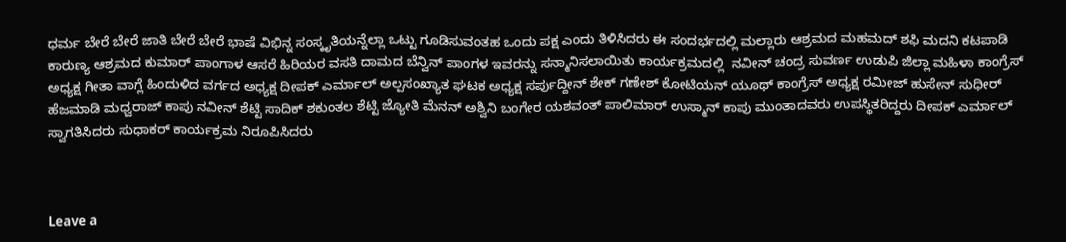ಧರ್ಮ ಬೇರೆ ಬೇರೆ ಜಾತಿ ಬೇರೆ ಬೇರೆ ಭಾಷೆ ವಿಭಿನ್ನ ಸಂಸ್ಕೃತಿಯನ್ನೆಲ್ಲಾ ಒಟ್ಟು ಗೂಡಿಸುವಂತಹ ಒಂದು ಪಕ್ಷ ಎಂದು ತಿಳಿಸಿದರು ಈ ಸಂದರ್ಭದಲ್ಲಿ ಮಲ್ಲಾರು ಆಶ್ರಮದ ಮಹಮದ್ ಶಫಿ ಮದನಿ ಕಟಪಾಡಿ ಕಾರುಣ್ಯ ಆಶ್ರಮದ ಕುಮಾರ್ ಪಾಂಗಾಳ ಆಸರೆ ಹಿರಿಯರ ವಸತಿ ದಾಮದ ಬೆನ್ವಿನ್ ಪಾಂಗಳ ಇವರನ್ನು ಸನ್ಮಾನಿಸಲಾಯಿತು ಕಾರ್ಯಕ್ರಮದಲ್ಲಿ  ನವೀನ್ ಚಂದ್ರ ಸುವರ್ಣ ಉಡುಪಿ ಜಿಲ್ಲಾ ಮಹಿಳಾ ಕಾಂಗ್ರೆಸ್ ಅಧ್ಯಕ್ಷ ಗೀತಾ ವಾಗ್ಲೆ ಹಿಂದುಳಿದ ವರ್ಗದ ಅಧ್ಯಕ್ಷ ದೀಪಕ್ ಎರ್ಮಾಲ್ ಅಲ್ಪಸಂಖ್ಯಾತ ಘಟಕ ಅಧ್ಯಕ್ಷ ಸರ್ಪುದ್ದೀನ್ ಶೇಕ್ ಗಣೇಶ್ ಕೋಟಿಯನ್ ಯೂಥ್ ಕಾಂಗ್ರೆಸ್ ಅಧ್ಯಕ್ಷ ರಮೀಜ್ ಹುಸೇನ್ ಸುಧೀರ್ ಹೆಜಮಾಡಿ ಮಧ್ವರಾಜ್ ಕಾಪು ನವೀನ್ ಶೆಟ್ಟಿ ಸಾದಿಕ್ ಶಕುಂತಲ ಶೆಟ್ಟಿ ಜ್ಯೋತಿ ಮೆನನ್ ಅಶ್ವಿನಿ ಬಂಗೇರ ಯಶವಂತ್ ಪಾಲಿಮಾರ್ ಉಸ್ಮಾನ್ ಕಾಪು ಮುಂತಾದವರು ಉಪಸ್ಥಿತರಿದ್ದರು ದೀಪಕ್ ಎರ್ಮಾಲ್ ಸ್ವಾಗತಿಸಿದರು ಸುಧಾಕರ್ ಕಾರ್ಯಕ್ರಮ ನಿರೂಪಿಸಿದರು



Leave a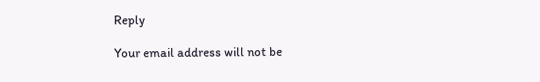Reply

Your email address will not be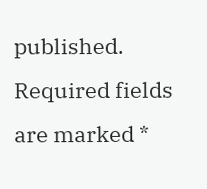published. Required fields are marked *